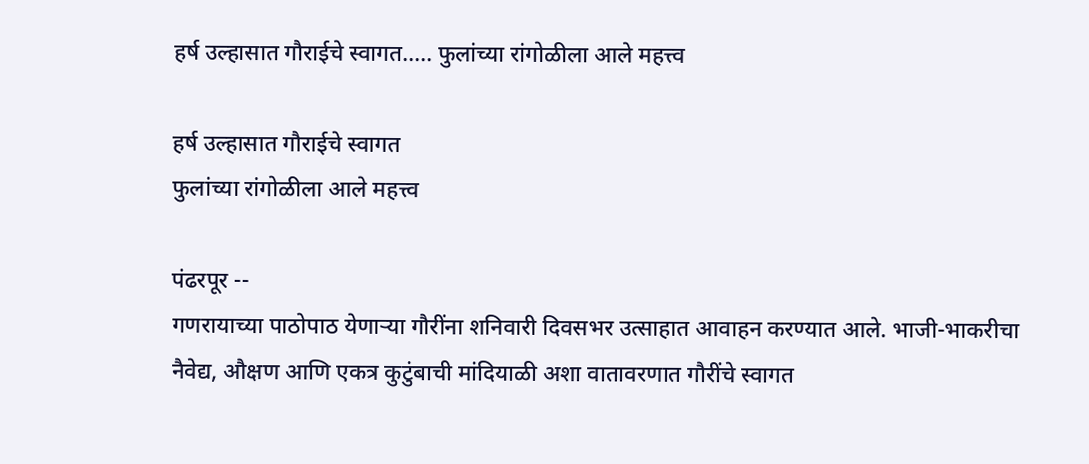हर्ष उल्हासात गौराईचे स्वागत..... फुलांच्या रांगोळीला आले महत्त्व

हर्ष उल्हासात गौराईचे स्वागत
फुलांच्या रांगोळीला आले महत्त्व

पंढरपूर --
गणरायाच्या पाठोपाठ येणाऱ्या गौरींना शनिवारी दिवसभर उत्साहात आवाहन करण्यात आले. भाजी-भाकरीचा नैवेद्य, औक्षण आणि एकत्र कुटुंबाची मांदियाळी अशा वातावरणात गौरींचे स्वागत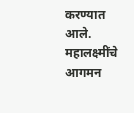करण्यात आले. महालक्ष्मींचे आगमन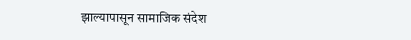झाल्यापासून सामाजिक संदेश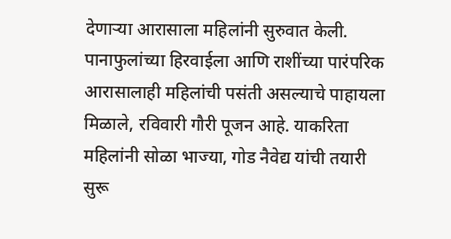देणाऱ्या आरासाला महिलांनी सुरुवात केली. पानाफुलांच्या हिरवाईला आणि राशींच्या पारंपरिक आरासालाही महिलांची पसंती असल्याचे पाहायला मिळाले, रविवारी गौरी पूजन आहे. याकरिता महिलांनी सोळा भाज्या, गोड नैवेद्य यांची तयारी सुरू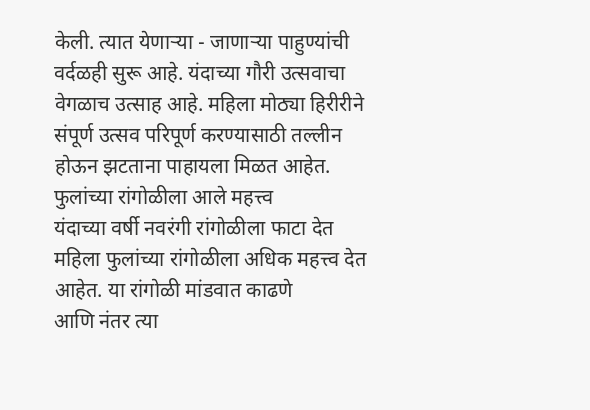केली. त्यात येणाऱ्या - जाणाऱ्या पाहुण्यांची वर्दळही सुरू आहे. यंदाच्या गौरी उत्सवाचा वेगळाच उत्साह आहे. महिला मोठ्या हिरीरीने संपूर्ण उत्सव परिपूर्ण करण्यासाठी तल्लीन होऊन झटताना पाहायला मिळत आहेत.
फुलांच्या रांगोळीला आले महत्त्व
यंदाच्या वर्षी नवरंगी रांगोळीला फाटा देत
महिला फुलांच्या रांगोळीला अधिक महत्त्व देत आहेत. या रांगोळी मांडवात काढणे
आणि नंतर त्या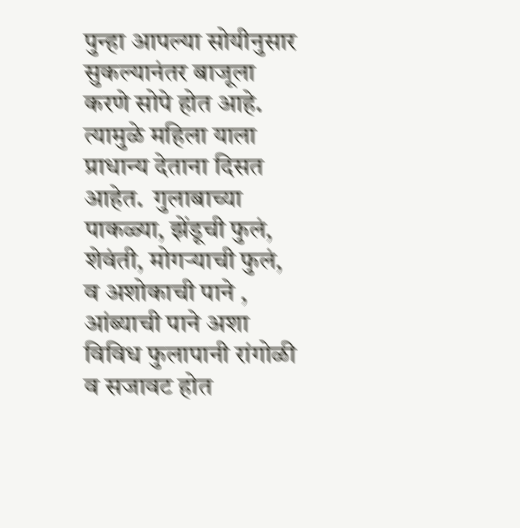पुन्हा आपल्या सोयीनुसार
सुकल्यानंतर बाजूला करणे सोपे होत आहे.
त्यामुळे महिला याला प्राधान्य देताना दिसत
आहेत.  गुलाबाच्या पाकळ्या, झेंडूची फुलं,
शेवंती, मोगऱ्याची फुलं,
व अशोकाची पाने , आंब्याची पाने अशा विविध फुलापानी रांगोळी व सजावट होत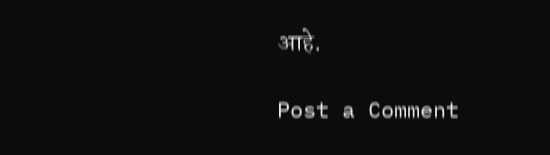आहे.

Post a Comment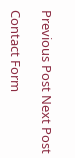Previous Post Next Post

Contact Form